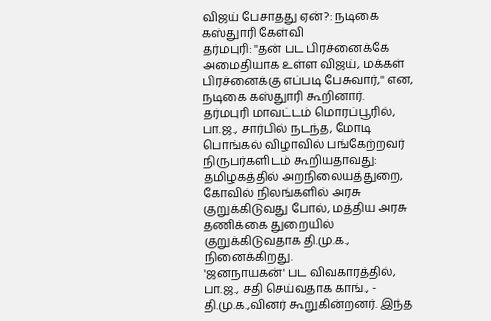விஜய் பேசாதது ஏன்?: நடிகை கஸ்துாரி கேள்வி
தர்மபுரி: ''தன் பட பிரச்னைக்கே அமைதியாக உள்ள விஜய், மக்கள் பிரச்னைக்கு எப்படி பேசுவார்,'' என, நடிகை கஸ்துாரி கூறினார்.
தர்மபுரி மாவட்டம் மொரப்பூரில், பா.ஜ., சார்பில் நடந்த, மோடி பொங்கல் விழாவில் பங்கேற்றவர் நிருபர்களிடம் கூறியதாவது: தமிழகத்தில் அறநிலையத்துறை, கோவில் நிலங்களில் அரசு குறுக்கிடுவது போல், மத்திய அரசு தணிக்கை துறையில் குறுக்கிடுவதாக தி.மு.க., நினைக்கிறது.
'ஜனநாயகன்' பட விவகாரத்தில், பா.ஜ., சதி செய்வதாக காங்., - தி.மு.க.,வினர் கூறுகின்றனர். இந்த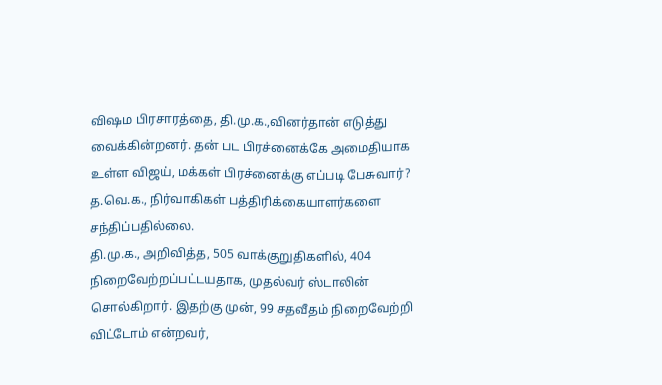விஷம பிரசாரத்தை, தி.மு.க.,வினர்தான் எடுத்து வைக்கின்றனர். தன் பட பிரச்னைக்கே அமைதியாக உள்ள விஜய், மக்கள் பிரச்னைக்கு எப்படி பேசுவார்? த.வெ.க., நிர்வாகிகள் பத்திரிக்கையாளர்களை சந்திப்பதில்லை.
தி.மு.க., அறிவித்த, 505 வாக்குறுதிகளில், 404 நிறைவேற்றப்பட்டயதாக, முதல்வர் ஸ்டாலின் சொல்கிறார். இதற்கு முன், 99 சதவீதம் நிறைவேற்றி விட்டோம் என்றவர்,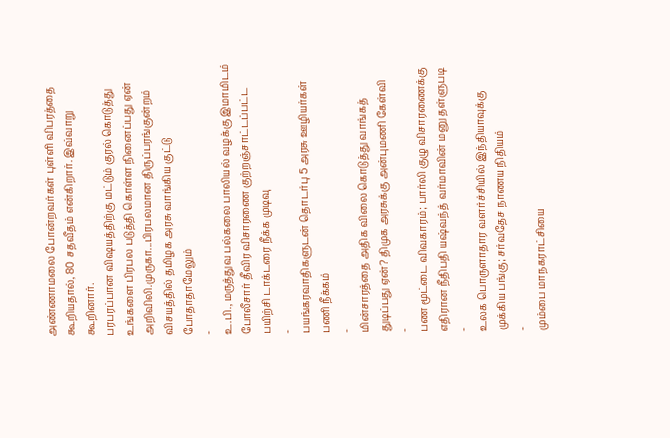அண்ணாமலை போன்றவர்கள் புள்ளி விபரத்தை கூறியதால், 80 சதவீதம் என்கிறார். இவ்வாறு கூறினார்.
பரபரப்பான விஷயத்திற்கு மட்டும் குரல் கொடுத்து உங்களை பிரபல படுத்தி கொள்ள நினைப்பது ஏன்
அறிவிலி.முருகா...பிரபலமான திருப்பரங்குன்றம் விசயத்தில் தமிழக அரசு வாங்கிய குட்டு போதாதாமேலும்
-
உ.பி., மருத்துவ பல்கலை பாலியல் வழக்கு இமாமிடம் போலீசார் தீவிர விசாரணை குற்றஞ்சாட்டப்பட்ட பயிற்சி டாக்டரை நீக்க முடிவு
-
பயங்கரவாதிகளுடன் தொடர்பு 5 அரசு ஊழியர்கள் பணி நீக்கம்
-
மின்சாரத்தை அதிக விலை கொடுத்து வாங்கத் துடிப்பது ஏன்? திமுக அரசுக்கு அன்புமணி கேள்வி
-
பண மூட்டை விவகாரம்; பார்லி குழு விசாரணைக்கு எதிரான நீதிபதி யஷ்வந்த் வர்மாவின் மனு தள்ளுபடி
-
உலக பொருளாதார வளர்ச்சியில் இந்தியாவுக்கு முக்கிய பங்கு; சர்வதேச நாணய நிதியம்
-
மும்பை மாநகராட்சியை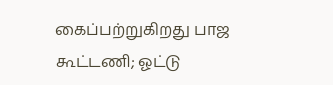கைப்பற்றுகிறது பாஜ கூட்டணி; ஓட்டு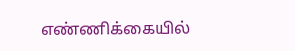எண்ணிக்கையில்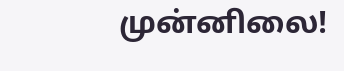முன்னிலை!